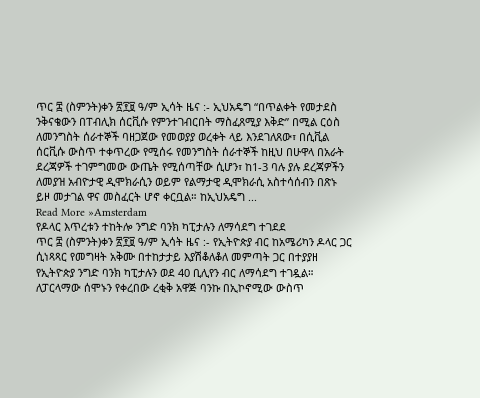ጥር ፰ (ስምንት)ቀን ፳፻፱ ዓ/ም ኢሳት ዜና :- ኢህአዴግ “በጥልቀት የመታደስ ንቅናቄውን በፐብሊክ ሰርቪሱ የምንተገብርበት ማስፈጸሚያ እቅድ” በሚል ርዕስ ለመንግስት ሰራተኞች ባዘጋጀው የመወያያ ወረቀት ላይ እንደገለጸው፣ በሲቪል ሰርቪሱ ውስጥ ተቀጥረው የሚሰሩ የመንግስት ሰራተኞች ከዚህ በሁዋላ በአራት ደረጃዎች ተገምግመው ውጤት የሚሰጣቸው ሲሆን፣ ከ1-3 ባሉ ያሉ ደረጃዎችን ለመያዝ አብዮታዊ ዲሞክራሲን ወይም የልማታዊ ዲሞክራሲ አስተሳሰብን በጽኑ ይዞ መታገል ዋና መስፈርት ሆኖ ቀርቧል። ከኢህአዴግ ...
Read More »Amsterdam
የዶላር እጥረቱን ተከትሎ ንግድ ባንክ ካፒታሉን ለማሳደግ ተገደደ
ጥር ፰ (ስምንት)ቀን ፳፻፱ ዓ/ም ኢሳት ዜና :- የኢትዮጵያ ብር ከአሜሪካን ዶላር ጋር ሲነጻጻር የመግዛት አቅሙ በተከታታይ እያሽቆለቆለ መምጣት ጋር በተያያዘ የኢትዮጵያ ንግድ ባንክ ካፒታሉን ወደ 40 ቢሊየን ብር ለማሳደግ ተገዷል። ለፓርላማው ሰሞኑን የቀረበው ረቂቅ አዋጅ ባንኩ በኢኮኖሚው ውስጥ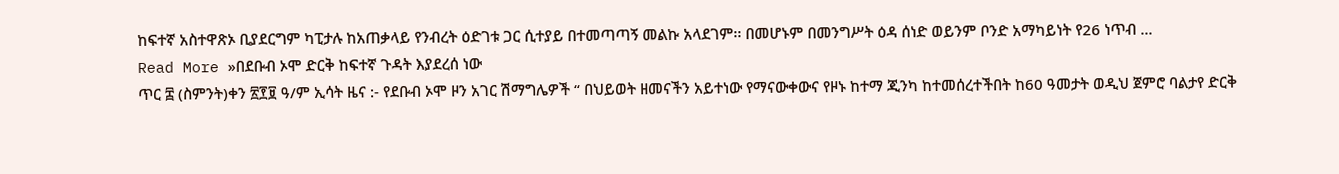ከፍተኛ አስተዋጽኦ ቢያደርግም ካፒታሉ ከአጠቃላይ የንብረት ዕድገቱ ጋር ሲተያይ በተመጣጣኝ መልኩ አላደገም፡፡ በመሆኑም በመንግሥት ዕዳ ሰነድ ወይንም ቦንድ አማካይነት የ26 ነጥብ ...
Read More »በደቡብ ኦሞ ድርቅ ከፍተኛ ጉዳት እያደረሰ ነው
ጥር ፰ (ስምንት)ቀን ፳፻፱ ዓ/ም ኢሳት ዜና :- የደቡብ ኦሞ ዞን አገር ሽማግሌዎች “ በህይወት ዘመናችን አይተነው የማናውቀውና የዞኑ ከተማ ጂንካ ከተመሰረተችበት ከ60 ዓመታት ወዲህ ጀምሮ ባልታየ ድርቅ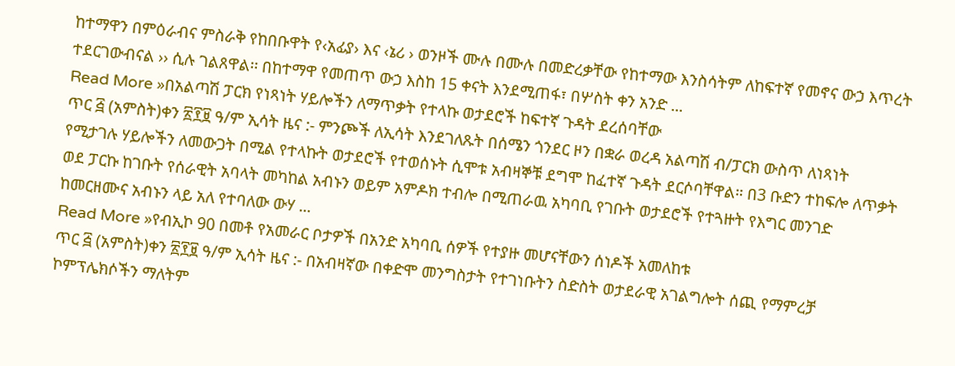ከተማዋን በምዕራብና ምስራቅ የከበቡዋት የ‹አፊያ› እና ‹ኔሪ › ወንዞች ሙሉ በሙሉ በመድረቃቸው የከተማው እንስሳትም ለከፍተኛ የመኖና ውኃ እጥረት ተደርገውብናል ›› ሲሉ ገልጸዋል፡፡ በከተማዋ የመጠጥ ውኃ እስከ 15 ቀናት እንደሚጠፋ፣ በሦስት ቀን አንድ ...
Read More »በአልጣሽ ፓርክ የነጻነት ሃይሎችን ለማጥቃት የተላኩ ወታደሮች ከፍተኛ ጉዳት ደረሰባቸው
ጥር ፭ (አምስት)ቀን ፳፻፱ ዓ/ም ኢሳት ዜና :- ምንጮች ለኢሳት እንደገለጹት በሰሜን ጎንደር ዞን በቋራ ወረዳ አልጣሽ ብ/ፓርክ ውስጥ ለነጻነት የሚታገሉ ሃይሎችን ለመውጋት በሚል የተላኩት ወታደሮች የተወሰኑት ሲሞቱ አብዛኞቹ ደግሞ ከፈተኛ ጉዳት ደርሶባቸዋል። በ3 ቡድን ተከፍሎ ለጥቃት ወደ ፓርኩ ከገቡት የሰራዊት አባላት መካከል አብኑን ወይም አምዶክ ተብሎ በሚጠራዉ አካባቢ የገቡት ወታደሮች የተጓዙት የእግር መንገድ ከመርዘሙና አብኑን ላይ አለ የተባለው ውሃ ...
Read More »የብኢኮ 90 በመቶ የአመራር ቦታዎች በአንድ አካባቢ ሰዎች የተያዙ መሆናቸውን ሰነዶች አመለከቱ
ጥር ፭ (አምስት)ቀን ፳፻፱ ዓ/ም ኢሳት ዜና :- በአብዛኛው በቀድሞ መንግስታት የተገነቡትን ስድስት ወታደራዊ አገልግሎት ሰጪ የማምረቻ ኮምፕሌክሶችን ማለትም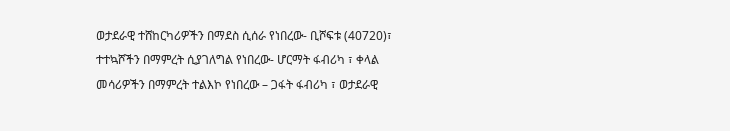ወታደራዊ ተሸከርካሪዎችን በማደስ ሲሰራ የነበረው- ቢሾፍቱ (40720)፣ ተተኳሾችን በማምረት ሲያገለግል የነበረው- ሆርማት ፋብሪካ ፣ ቀላል መሳሪዎችን በማምረት ተልእኮ የነበረው – ጋፋት ፋብሪካ ፣ ወታደራዊ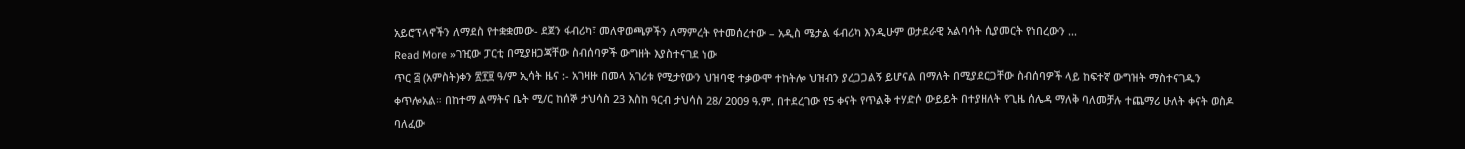አይሮፕላኖችን ለማደስ የተቋቋመው- ደጀን ፋብሪካ፣ መለዋወጫዎችን ለማምረት የተመሰረተው – አዲስ ሜታል ፋብሪካ እንዲሁም ወታደራዊ አልባሳት ሲያመርት የነበረውን ...
Read More »ገዢው ፓርቲ በሚያዘጋጃቸው ስብሰባዎች ውግዘት እያስተናገደ ነው
ጥር ፭ (አምስት)ቀን ፳፻፱ ዓ/ም ኢሳት ዜና :- አገዛዙ በመላ አገሪቱ የሚታየውን ህዝባዊ ተቃውሞ ተከትሎ ህዝብን ያረጋጋልኝ ይሆናል በማለት በሚያደርጋቸው ስብሰባዎች ላይ ከፍተኛ ውግዝት ማስተናገዱን ቀጥሎአል። በከተማ ልማትና ቤት ሚ/ር ከሰኞ ታህሳስ 23 እስከ ዓርብ ታህሳስ 28/ 2009 ዓ.ም. በተደረገው የ5 ቀናት የጥልቅ ተሃድሶ ውይይት በተያዘለት የጊዜ ሰሌዳ ማለቅ ባለመቻሉ ተጨማሪ ሁለት ቀናት ወስዶ ባለፈው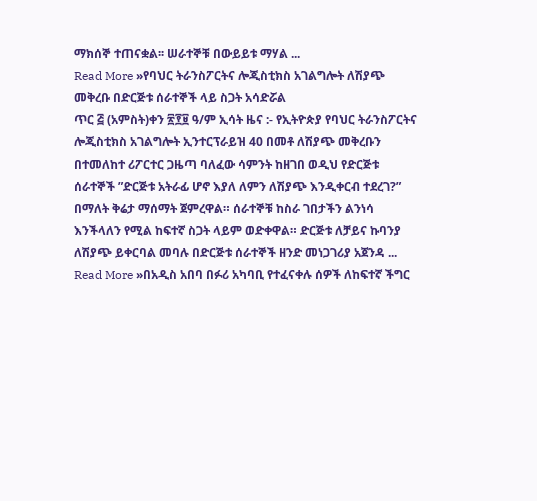ማክሰኞ ተጠናቋል፡፡ ሠራተኞቹ በውይይቱ ማሃል ...
Read More »የባህር ትራንስፖርትና ሎጂስቲክስ አገልግሎት ለሽያጭ መቅረቡ በድርጅቱ ሰራተኞች ላይ ስጋት አሳድሯል
ጥር ፭ (አምስት)ቀን ፳፻፱ ዓ/ም ኢሳት ዜና :- የኢትዮጵያ የባህር ትራንስፖርትና ሎጂስቲክስ አገልግሎት ኢንተርፕራይዝ 40 በመቶ ለሽያጭ መቅረቡን በተመለከተ ሪፖርተር ጋዜጣ ባለፈው ሳምንት ከዘገበ ወዲህ የድርጅቱ ሰራተኞች ”ድርጅቱ አትራፊ ሆኖ እያለ ለምን ለሽያጭ እንዲቀርብ ተደረገ?” በማለት ቅሬታ ማሰማት ጀምረዋል። ሰራተኞቹ ከስራ ገበታችን ልንነሳ እንችላለን የሚል ከፍተኛ ስጋት ላይም ወድቀዋል። ድርጅቱ ለቻይና ኩባንያ ለሽያጭ ይቀርባል መባሉ በድርጅቱ ሰራተኞች ዘንድ መነጋገሪያ አጀንዳ ...
Read More »በአዲስ አበባ በፉሪ አካባቢ የተፈናቀሉ ሰዎች ለከፍተኛ ችግር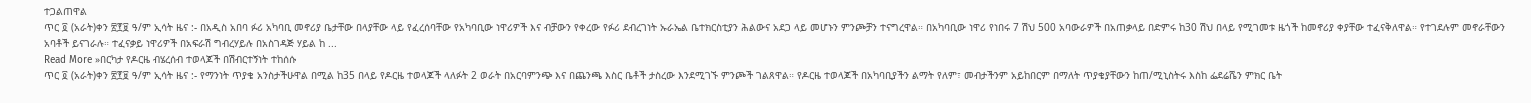ተጋልጠዋል
ጥር ፬ (አራት)ቀን ፳፻፱ ዓ/ም ኢሳት ዜና :- በአዲስ አበባ ፉሪ አካባቢ መኖሪያ ቤታቸው በላያቸው ላይ የፈረሰባቸው የአካባቢው ነዋሪዎች እና ብቻውን የቀረው የፉሪ ደብረገነት ኡራኤል ቤተክርስቲያን ሕልውና አደጋ ላይ መሆኑን ምንጮቻን ተናግረዋል። በአካባቢው ነዋሪ የነበሩ 7 ሽህ 500 አባውራዎች በአጠቃላይ በድምሩ ከ30 ሽህ በላይ የሚገመቱ ዜጎች ከመኖሪያ ቀያቸው ተፈናቅለዋል። የተገደሉም መኖራቸውን አባቶች ይናገራሉ። ተፈናቃይ ነዋሪዎች በአፍራሽ ግብረሃይሉ በአስገዳጅ ሃይል ከ ...
Read More »በርካታ የዶርዜ ብሄረሰብ ተወላጆች በሽብርተኝነት ተከሰሱ
ጥር ፬ (አራት)ቀን ፳፻፱ ዓ/ም ኢሳት ዜና :- የማንነት ጥያቄ አንስታችሁዋል በሚል ከ35 በላይ የዶርዜ ተወላጆች ላለፉት 2 ወራት በአርባምንጭ እና በጨንጫ እስር ቤቶች ታስረው እንደሚገኙ ምንጮች ገልጸዋል። የዶርዜ ተወላጆች በአካባቢያችን ልማት የለም፣ መብታችንም አይከበርም በማለት ጥያቄያቸውን ከጠ/ሚኒስትሩ እስከ ፌደሬሼን ምክር ቤት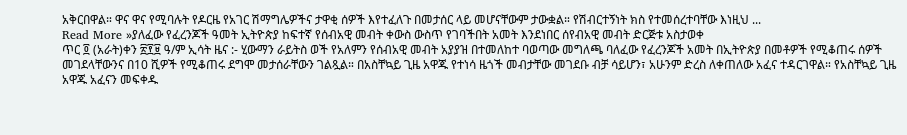አቅርበዋል። ዋና ዋና የሚባሉት የዶርዜ የአገር ሽማግሌዎችና ታዋቂ ሰዎች እየተፈለጉ በመታሰር ላይ መሆናቸውም ታውቋል። የሽብርተኝነት ክስ የተመሰረተባቸው እነዚህ ...
Read More »ያለፈው የፈረንጆች ዓመት ኢትዮጵያ ከፍተኛ የሰብአዊ መብት ቀውስ ውስጥ የገባችበት አመት እንደነበር ሰየብአዊ መብት ድርጅቱ አስታወቀ
ጥር ፬ (አራት)ቀን ፳፻፱ ዓ/ም ኢሳት ዜና :- ሂውማን ራይትስ ወች የአለምን የሰብአዊ መብት አያያዝ በተመለከተ ባወጣው መግለጫ ባለፈው የፈረንጆች አመት በኢትዮጵያ በመቶዎች የሚቆጠሩ ሰዎች መገደላቸውንና በ10 ሺዎች የሚቆጠሩ ደግሞ መታሰራቸውን ገልጿል። በአስቸኳይ ጊዜ አዋጁ የተነሳ ዜጎች መብታቸው መገደቡ ብቻ ሳይሆን፣ አሁንም ድረስ ለቀጠለው አፈና ተዳርገዋል። የአስቸኳይ ጊዜ አዋጁ አፈናን መፍቀዱ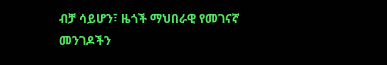ብቻ ሳይሆን፣ ዜጎች ማህበራዊ የመገናኛ መንገዶችን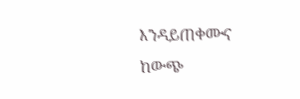እንዳይጠቀሙና ከውጭ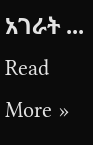አገራት ...
Read More »